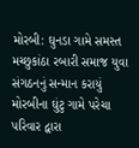મોરબી: ઘુનડા ગામે સમસ્ત મચ્છુકાંઠા રબારી સમાજ યુવા સંગઠનનું સન્માન કરાયું મોરબીના ઘુંટુ ગામે પરેચા પરિવાર દ્વારા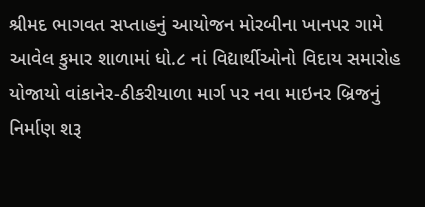શ્રીમદ ભાગવત સપ્તાહનું આયોજન મોરબીના ખાનપર ગામે આવેલ કુમાર શાળામાં ધો.૮ નાં વિદ્યાર્થીઓનો વિદાય સમારોહ યોજાયો વાંકાનેર-ઠીકરીયાળા માર્ગ પર નવા માઇનર બ્રિજનું નિર્માણ શરૂ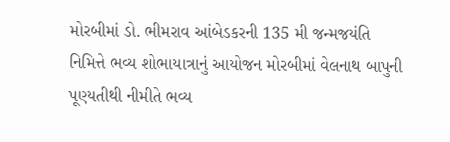મોરબીમાં ડો. ભીમરાવ આંબેડકરની 135 મી જન્મજયંતિ નિમિત્તે ભવ્ય શોભાયાત્રાનું આયોજન મોરબીમાં વેલનાથ બાપુની પૂણ્યતીથી નીમીતે ભવ્ય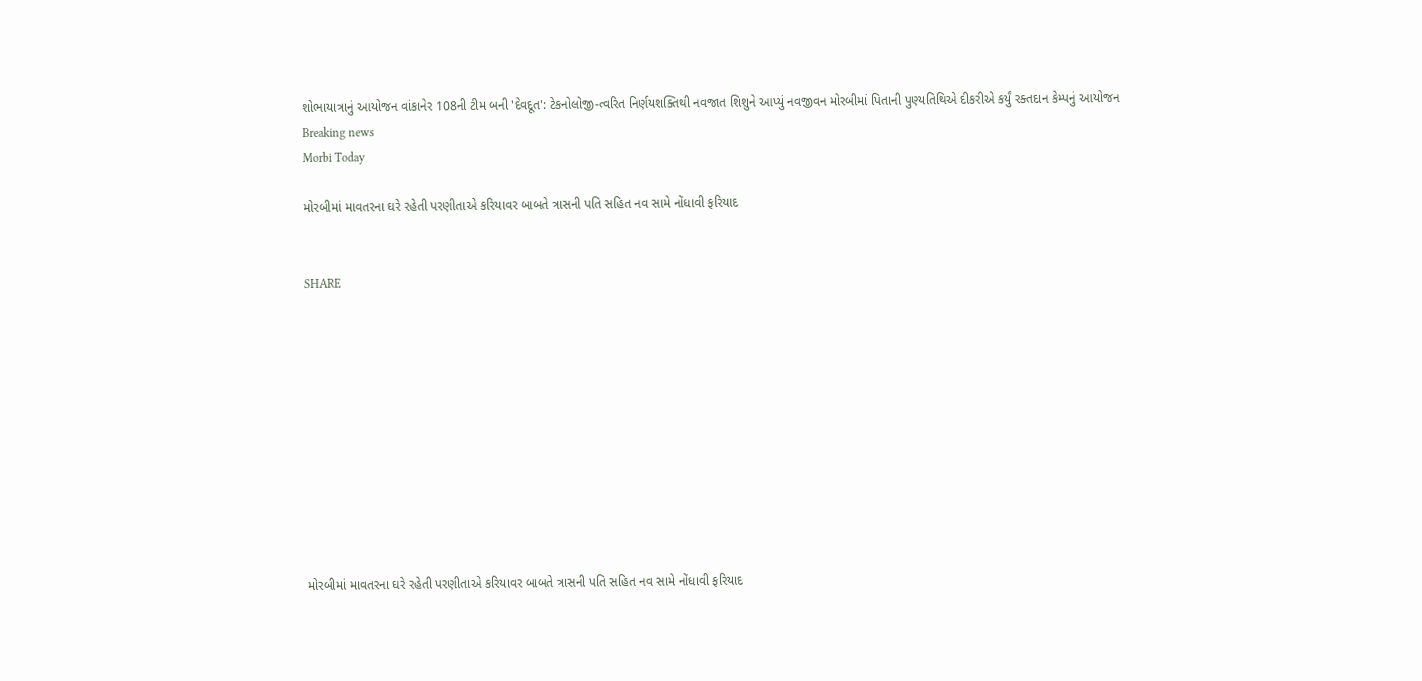શોભાયાત્રાનું આયોજન વાંકાનેર 108ની ટીમ બની 'દેવદૂત': ટેકનોલોજી-ત્વરિત નિર્ણયશક્તિથી નવજાત શિશુને આપ્યું નવજીવન મોરબીમાં પિતાની પુણ્યતિથિએ દીકરીએ કર્યું રક્તદાન કેમ્પનું આયોજન
Breaking news
Morbi Today

મોરબીમાં માવતરના ઘરે રહેતી પરણીતાએ કરિયાવર બાબતે ત્રાસની પતિ સહિત નવ સામે નોંધાવી ફરિયાદ


SHARE











મોરબીમાં માવતરના ઘરે રહેતી પરણીતાએ કરિયાવર બાબતે ત્રાસની પતિ સહિત નવ સામે નોંધાવી ફરિયાદ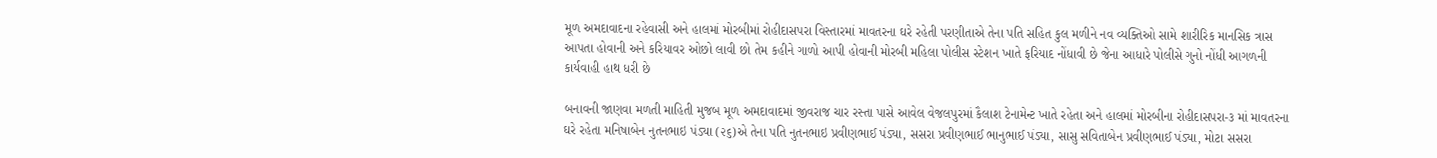મૂળ અમદાવાદના રહેવાસી અને હાલમાં મોરબીમાં રોહીદાસપરા વિસ્તારમાં માવતરના ઘરે રહેતી પરણીતાએ તેના પતિ સહિત કુલ મળીને નવ વ્યક્તિઓ સામે શારીરિક માનસિક ત્રાસ આપતા હોવાની અને કરિયાવર ઓછો લાવી છો તેમ કહીને ગાળો આપી હોવાની મોરબી મહિલા પોલીસ સ્ટેશન ખાતે ફરિયાદ નોંધાવી છે જેના આધારે પોલીસે ગુનો નોંધી આગળની કાર્યવાહી હાથ ધરી છે

બનાવની જાણવા મળતી માહિતી મુજબ મૂળ અમદાવાદમાં જીવરાજ ચાર રસ્તા પાસે આવેલ વેજલપુરમાં કૈલાશ ટેનામેન્ટ ખાતે રહેતા અને હાલમાં મોરબીના રોહીદાસપરા-૩ માં માવતરના ઘરે રહેતા મનિષાબેન નુતનભાઇ પંડ્યા (૨૬)એ તેના પતિ નુતનભાઇ પ્રવીણભાઈ પંડ્યા, સસરા પ્રવીણભાઈ ભાનુભાઈ પંડ્યા, સાસુ સવિતાબેન પ્રવીણભાઈ પંડ્યા, મોટા સસરા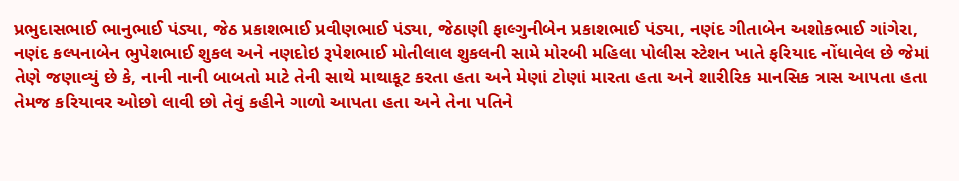પ્રભુદાસભાઈ ભાનુભાઈ પંડ્યા, જેઠ પ્રકાશભાઈ પ્રવીણભાઈ પંડ્યા, જેઠાણી ફાલ્ગુનીબેન પ્રકાશભાઈ પંડ્યા, નણંદ ગીતાબેન અશોકભાઈ ગાંગેરા, નણંદ કલ્પનાબેન ભુપેશભાઈ શુકલ અને નણદોઇ રૂપેશભાઈ મોતીલાલ શુકલની સામે મોરબી મહિલા પોલીસ સ્ટેશન ખાતે ફરિયાદ નોંધાવેલ છે જેમાં તેણે જણાવ્યું છે કે, નાની નાની બાબતો માટે તેની સાથે માથાકૂટ કરતા હતા અને મેણાં ટોણાં મારતા હતા અને શારીરિક માનસિક ત્રાસ આપતા હતા તેમજ કરિયાવર ઓછો લાવી છો તેવું કહીને ગાળો આપતા હતા અને તેના પતિને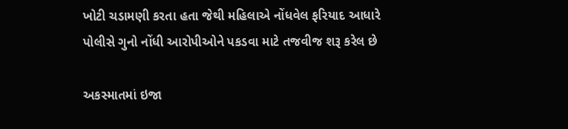ખોટી ચડામણી કરતા હતા જેથી મહિલાએ નોંધવેલ ફરિયાદ આધારે પોલીસે ગુનો નોંધી આરોપીઓને પકડવા માટે તજવીજ શરૂ કરેલ છે

અકસ્માતમાં ઇજા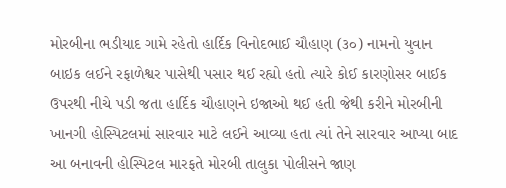મોરબીના ભડીયાદ ગામે રહેતો હાર્દિક વિનોદભાઈ ચૌહાણ (૩૦) નામનો યુવાન બાઇક લઈને રફાળેશ્વર પાસેથી પસાર થઈ રહ્યો હતો ત્યારે કોઈ કારણોસર બાઈક ઉપરથી નીચે પડી જતા હાર્દિક ચૌહાણને ઇજાઓ થઈ હતી જેથી કરીને મોરબીની ખાનગી હોસ્પિટલમાં સારવાર માટે લઈને આવ્યા હતા ત્યાં તેને સારવાર આપ્યા બાદ આ બનાવની હોસ્પિટલ મારફતે મોરબી તાલુકા પોલીસને જાણ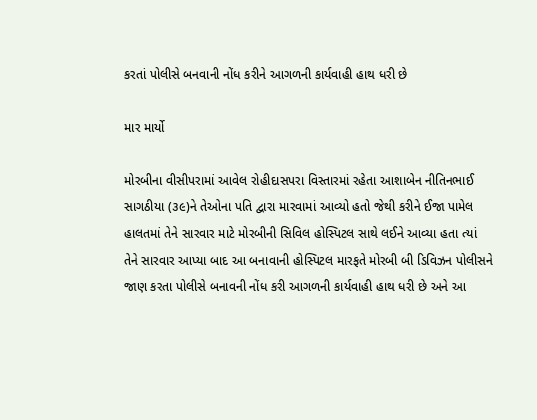કરતાં પોલીસે બનવાની નોંધ કરીને આગળની કાર્યવાહી હાથ ધરી છે

માર માર્યો

મોરબીના વીસીપરામાં આવેલ રોહીદાસપરા વિસ્તારમાં રહેતા આશાબેન નીતિનભાઈ સાગઠીયા (૩૯)ને તેઓના પતિ દ્વારા મારવામાં આવ્યો હતો જેથી કરીને ઈજા પામેલ હાલતમાં તેને સારવાર માટે મોરબીની સિવિલ હોસ્પિટલ સાથે લઈને આવ્યા હતા ત્યાં તેને સારવાર આપ્યા બાદ આ બનાવાની હોસ્પિટલ મારફતે મોરબી બી ડિવિઝન પોલીસને જાણ કરતા પોલીસે બનાવની નોંધ કરી આગળની કાર્યવાહી હાથ ધરી છે અને આ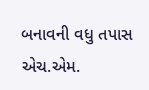બનાવની વધુ તપાસ એચ.એમ.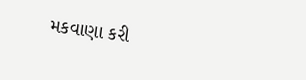મકવાણા કરી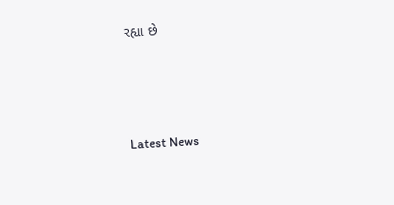રહ્યા છે






Latest News